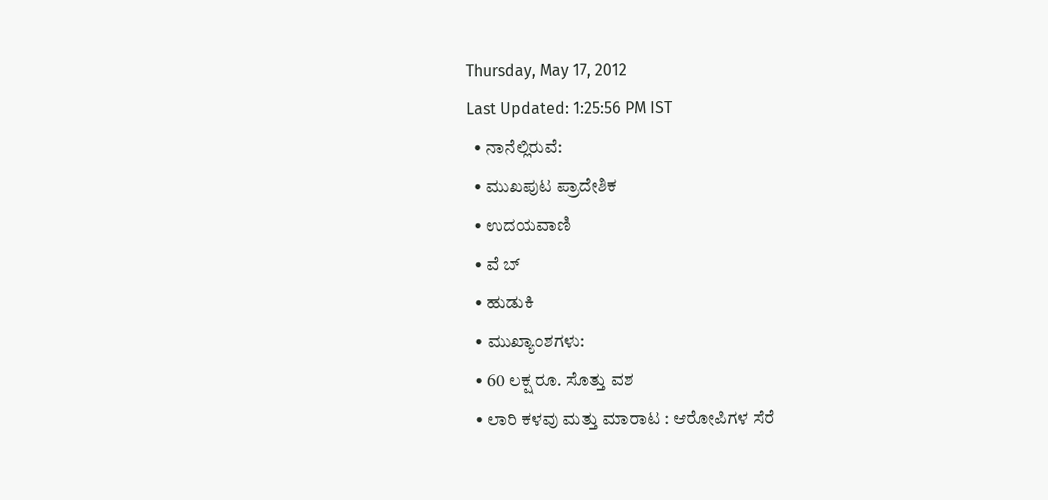Thursday, May 17, 2012
Last Updated: 1:25:56 PM IST
  • ನಾನೆಲ್ಲಿರುವೆ:
  • ಮುಖಪುಟ ಪ್ರಾದೇಶಿಕ
  • ಉದಯವಾಣಿ
  • ವೆ ಬ್
  • ಹುಡುಕಿ
  • ಮುಖ್ಯಾಂಶಗಳು:
  • 60 ಲಕ್ಷ ರೂ. ಸೊತ್ತು ವಶ
  • ಲಾರಿ ಕಳವು ಮತ್ತು ಮಾರಾಟ : ಆರೋಪಿಗಳ ಸೆರೆ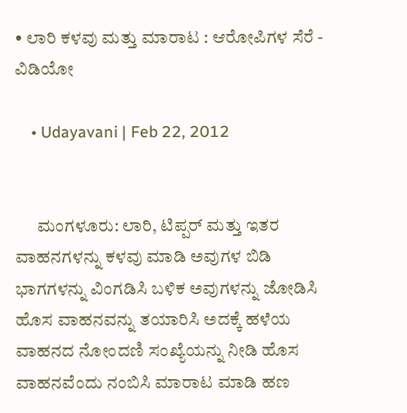• ಲಾರಿ ಕಳವು ಮತ್ತು ಮಾರಾಟ : ಆರೋಪಿಗಳ ಸೆರೆ - ವಿಡಿಯೋ

    • Udayavani | Feb 22, 2012


      ಮಂಗಳೂರು: ಲಾರಿ, ಟಿಪ್ಪರ್‌ ಮತ್ತು ಇತರ ವಾಹನಗಳನ್ನು ಕಳವು ಮಾಡಿ ಅವುಗಳ ಬಿಡಿ ಭಾಗಗಳನ್ನು ವಿಂಗಡಿಸಿ ಬಳಿಕ ಅವುಗಳನ್ನು ಜೋಡಿಸಿ ಹೊಸ ವಾಹನವನ್ನು ತಯಾರಿಸಿ ಅದಕ್ಕೆ ಹಳೆಯ ವಾಹನದ ನೋಂದಣಿ ಸಂಖ್ಯೆಯನ್ನು ನೀಡಿ ಹೊಸ ವಾಹನವೆಂದು ನಂಬಿಸಿ ಮಾರಾಟ ಮಾಡಿ ಹಣ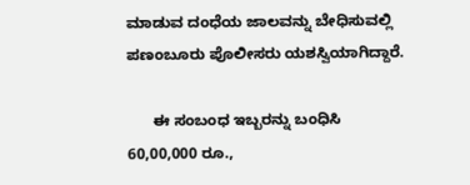ಮಾಡುವ ದಂಧೆಯ ಜಾಲವನ್ನು ಬೇಧಿಸುವಲ್ಲಿ ಪಣಂಬೂರು ಪೊಲೀಸರು ಯಶಸ್ವಿಯಾಗಿದ್ದಾರೆ.

      ಈ ಸಂಬಂಧ ಇಬ್ಬರನ್ನು ಬಂಧಿಸಿ 60,00,000 ರೂ.,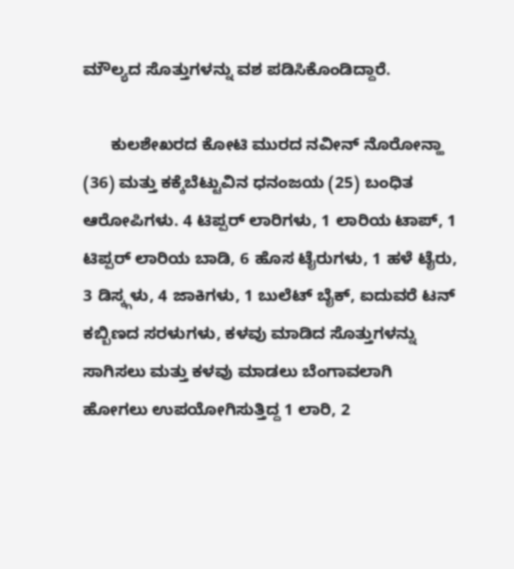ಮೌಲ್ಯದ ಸೊತ್ತುಗಳನ್ನು ವಶ ಪಡಿಸಿಕೊಂಡಿದ್ದಾರೆ.

      ಕುಲಶೇಖರದ ಕೋಟಿ ಮುರದ ನವೀನ್‌ ನೊರೋನ್ಹಾ (36) ಮತ್ತು ಕಕ್ಕೆಬೆಟ್ಟುವಿನ ಧನಂಜಯ (25) ಬಂಧಿತ ಆರೋಪಿಗಳು. 4 ಟಿಪ್ಪರ್‌ ಲಾರಿಗಳು, 1 ಲಾರಿಯ ಟಾಪ್‌, 1 ಟಿಪ್ಪರ್‌ ಲಾರಿಯ ಬಾಡಿ, 6 ಹೊಸ ಟೈರುಗಳು, 1 ಹಳೆ ಟೈರು, 3 ಡಿಸ್ಕ್ಗಳು, 4 ಜಾಕಿಗಳು, 1 ಬುಲೆಟ್‌ ಬೈಕ್‌, ಐದುವರೆ ಟನ್‌ ಕಬ್ಬಿಣದ ಸರಳುಗಳು, ಕಳವು ಮಾಡಿದ ಸೊತ್ತುಗಳನ್ನು ಸಾಗಿಸಲು ಮತ್ತು ಕಳವು ಮಾಡಲು ಬೆಂಗಾವಲಾಗಿ ಹೋಗಲು ಉಪಯೋಗಿಸುತ್ತಿದ್ದ 1 ಲಾರಿ, 2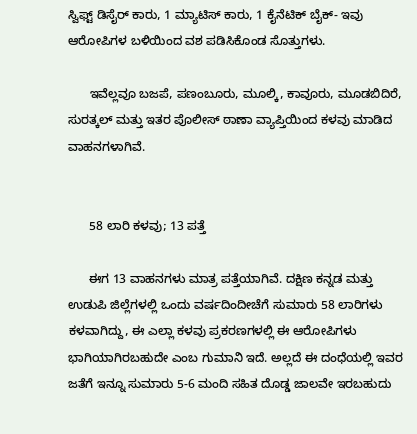ಸ್ವಿಫ್ಟ್ ಡಿಸೈರ್‌ ಕಾರು, 1 ಮ್ಯಾಟಿಸ್‌ ಕಾರು, 1 ಕೈನೆಟಿಕ್‌ ಬೈಕ್‌- ಇವು ಆರೋಪಿಗಳ ಬಳಿಯಿಂದ ವಶ ಪಡಿಸಿಕೊಂಡ ಸೊತ್ತುಗಳು.

      ಇವೆಲ್ಲವೂ ಬಜಪೆ, ಪಣಂಬೂರು, ಮೂಲ್ಕಿ, ಕಾವೂರು, ಮೂಡಬಿದಿರೆ, ಸುರತ್ಕಲ್‌ ಮತ್ತು ಇತರ ಪೊಲೀಸ್‌ ಠಾಣಾ ವ್ಯಾಪ್ತಿಯಿಂದ ಕಳವು ಮಾಡಿದ ವಾಹನಗಳಾಗಿವೆ.


      58 ಲಾರಿ ಕಳವು; 13 ಪತ್ತೆ

      ಈಗ 13 ವಾಹನಗಳು ಮಾತ್ರ ಪತ್ತೆಯಾಗಿವೆ. ದಕ್ಷಿಣ ಕನ್ನಡ ಮತ್ತು ಉಡುಪಿ ಜಿಲ್ಲೆಗಳಲ್ಲಿ ಒಂದು ವರ್ಷದಿಂದೀಚೆಗೆ ಸುಮಾರು 58 ಲಾರಿಗಳು ಕಳವಾಗಿದ್ದು, ಈ ಎಲ್ಲಾ ಕಳವು ಪ್ರಕರಣಗಳಲ್ಲಿ ಈ ಆರೋಪಿಗಳು ಭಾಗಿಯಾಗಿರಬಹುದೇ ಎಂಬ ಗುಮಾನಿ ಇದೆ. ಅಲ್ಲದೆ ಈ ದಂಧೆಯಲ್ಲಿ ಇವರ ಜತೆಗೆ ಇನ್ನೂ ಸುಮಾರು 5-6 ಮಂದಿ ಸಹಿತ ದೊಡ್ಡ ಜಾಲವೇ ಇರಬಹುದು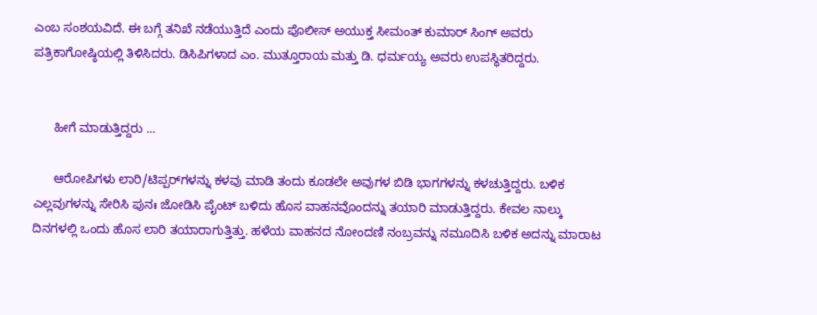ಎಂಬ ಸಂಶಯವಿದೆ. ಈ ಬಗ್ಗೆ ತನಿಖೆ ನಡೆಯುತ್ತಿದೆ ಎಂದು ಪೊಲೀಸ್‌ ಅಯುಕ್ತ ಸೀಮಂತ್‌ ಕುಮಾರ್‌ ಸಿಂಗ್‌ ಅವರು ಪತ್ರಿಕಾಗೋಷ್ಠಿಯಲ್ಲಿ ತಿಳಿಸಿದರು. ಡಿಸಿಪಿಗಳಾದ ಎಂ. ಮುತ್ತೂರಾಯ ಮತ್ತು ಡಿ. ಧರ್ಮಯ್ಯ ಅವರು ಉಪಸ್ಥಿತರಿದ್ದರು.


      ಹೀಗೆ ಮಾಡುತ್ತಿದ್ದರು ...

      ಆರೋಪಿಗಳು ಲಾರಿ/ಟಿಪ್ಪರ್‌ಗಳನ್ನು ಕಳವು ಮಾಡಿ ತಂದು ಕೂಡಲೇ ಅವುಗಳ ಬಿಡಿ ಭಾಗಗಳನ್ನು ಕಳಚುತ್ತಿದ್ದರು. ಬಳಿಕ ಎಲ್ಲವುಗಳನ್ನು ಸೇರಿಸಿ ಪುನಃ ಜೋಡಿಸಿ ಪೈಂಟ್‌ ಬಳಿದು ಹೊಸ ವಾಹನವೊಂದನ್ನು ತಯಾರಿ ಮಾಡುತ್ತಿದ್ದರು. ಕೇವಲ ನಾಲ್ಕು ದಿನಗಳಲ್ಲಿ ಒಂದು ಹೊಸ ಲಾರಿ ತಯಾರಾಗುತ್ತಿತ್ತು. ಹಳೆಯ ವಾಹನದ ನೋಂದಣಿ ನಂಬ್ರವನ್ನು ನಮೂದಿಸಿ ಬಳಿಕ ಅದನ್ನು ಮಾರಾಟ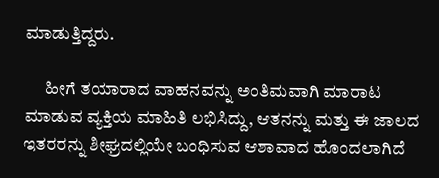ಮಾಡುತ್ತಿದ್ದರು.

      ಹೀಗೆ ತಯಾರಾದ ವಾಹನವನ್ನು ಅಂತಿಮವಾಗಿ ಮಾರಾಟ ಮಾಡುವ ವ್ಯಕ್ತಿಯ ಮಾಹಿತಿ ಲಭಿಸಿದ್ದು, ಆತನನ್ನು ಮತ್ತು ಈ ಜಾಲದ ಇತರರನ್ನು ಶೀಘ್ರದಲ್ಲಿಯೇ ಬಂಧಿಸುವ ಆಶಾವಾದ ಹೊಂದಲಾಗಿದೆ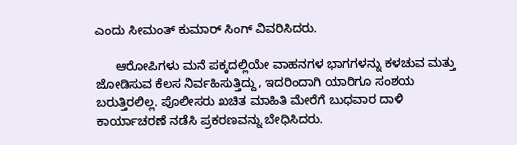ಎಂದು ಸೀಮಂತ್‌ ಕುಮಾರ್‌ ಸಿಂಗ್‌ ವಿವರಿಸಿದರು.

      ಆರೋಪಿಗಳು ಮನೆ ಪಕ್ಕದಲ್ಲಿಯೇ ವಾಹನಗಳ ಭಾಗಗಳನ್ನು ಕಳಚುವ ಮತ್ತು ಜೋಡಿಸುವ ಕೆಲಸ ನಿರ್ವಹಿಸುತ್ತಿದ್ದು, ಇದರಿಂದಾಗಿ ಯಾರಿಗೂ ಸಂಶಯ ಬರುತ್ತಿರಲಿಲ್ಲ. ಪೊಲೀಸರು ಖಚಿತ ಮಾಹಿತಿ ಮೇರೆಗೆ ಬುಧವಾರ ದಾಳಿ ಕಾರ್ಯಾಚರಣೆ ನಡೆಸಿ ಪ್ರಕರಣವನ್ನು ಬೇಧಿಸಿದರು.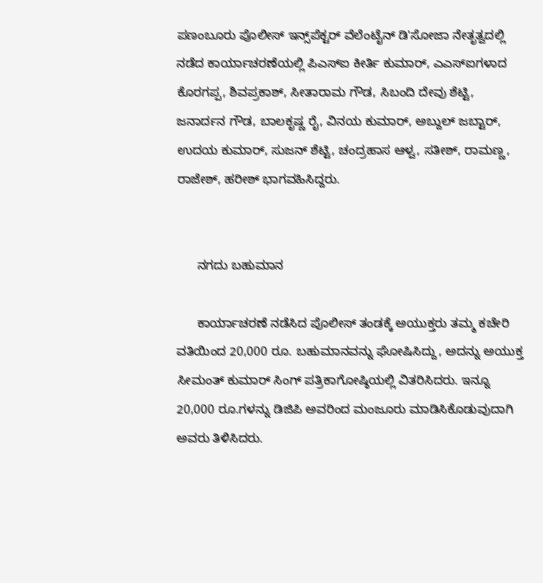ಪಣಂಬೂರು ಪೊಲೀಸ್‌ ಇನ್ಸ್‌ಪೆಕ್ಟರ್‌ ವೆಲೆಂಟೈನ್‌ ಡಿ'ಸೋಜಾ ನೇತೃತ್ವದಲ್ಲಿ ನಡೆದ ಕಾರ್ಯಾಚರಣೆಯಲ್ಲಿ ಪಿಎಸ್‌ಐ ಕೀರ್ತಿ ಕುಮಾರ್‌, ಎಎಸ್‌ಐಗಳಾದ ಕೊರಗಪ್ಪ, ಶಿವಪ್ರಕಾಶ್‌, ಸೀತಾರಾಮ ಗೌಡ, ಸಿಬಂದಿ ದೇವು ಶೆಟ್ಟಿ, ಜನಾರ್ದನ ಗೌಡ, ಬಾಲಕೃಷ್ಣ ರೈ, ವಿನಯ ಕುಮಾರ್‌, ಅಬ್ದುಲ್‌ ಜಬ್ಟಾರ್‌, ಉದಯ ಕುಮಾರ್‌, ಸುಜನ್‌ ಶೆಟ್ಟಿ, ಚಂದ್ರಹಾಸ ಆಳ್ವ, ಸತೀಶ್‌, ರಾಮಣ್ಣ, ರಾಜೇಶ್‌, ಹರೀಶ್‌ ಭಾಗವಹಿಸಿದ್ದರು.


      ನಗದು ಬಹುಮಾನ

      ಕಾರ್ಯಾಚರಣೆ ನಡೆಸಿದ ಪೊಲೀಸ್‌ ತಂಡಕ್ಕೆ ಅಯುಕ್ತರು ತಮ್ಮ ಕಚೇರಿ ವತಿಯಿಂದ 20,000 ರೂ. ಬಹುಮಾನವನ್ನು ಘೋಷಿಸಿದ್ದು, ಅದನ್ನು ಅಯುಕ್ತ ಸೀಮಂತ್‌ ಕುಮಾರ್‌ ಸಿಂಗ್‌ ಪತ್ರಿಕಾಗೋಷ್ಠಿಯಲ್ಲಿ ವಿತರಿಸಿದರು. ಇನ್ನೂ 20,000 ರೂ.ಗಳನ್ನು ಡಿಜಿಪಿ ಅವರಿಂದ ಮಂಜೂರು ಮಾಡಿಸಿಕೊಡುವುದಾಗಿ ಅವರು ತಿಳಿಸಿದರು.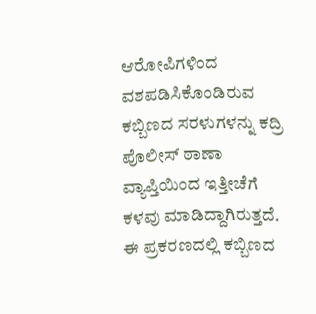ಆರೋಪಿಗಳಿಂದ ವಶಪಡಿಸಿಕೊಂಡಿರುವ ಕಬ್ಬಿಣದ ಸರಳುಗಳನ್ನು ಕದ್ರಿ ಪೊಲೀಸ್‌ ಠಾಣಾ ವ್ಯಾಪ್ತಿಯಿಂದ ಇತ್ತೀಚೆಗೆ ಕಳವು ಮಾಡಿದ್ದಾಗಿರುತ್ತದೆ. ಈ ಪ್ರಕರಣದಲ್ಲಿ ಕಬ್ಬಿಣದ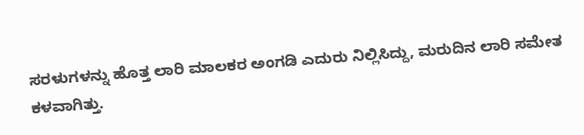ಸರಳುಗಳನ್ನು ಹೊತ್ತ ಲಾರಿ ಮಾಲಕರ ಅಂಗಡಿ ಎದುರು ನಿಲ್ಲಿಸಿದ್ದು, ಮರುದಿನ ಲಾರಿ ಸಮೇತ ಕಳವಾಗಿತ್ತು.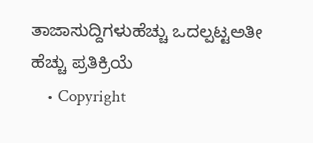ತಾಜಾಸುದ್ದಿಗಳುಹೆಚ್ಚು ಒದಲ್ಪಟ್ಟಅತೀ ಹೆಚ್ಚು ಪ್ರತಿಕ್ರಿಯೆ
    • Copyright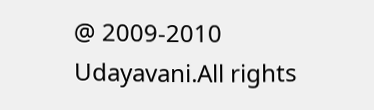@ 2009-2010 Udayavani.All rights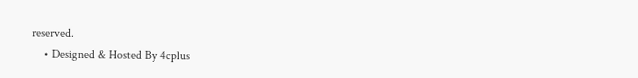reserved.
    • Designed & Hosted By 4cplus